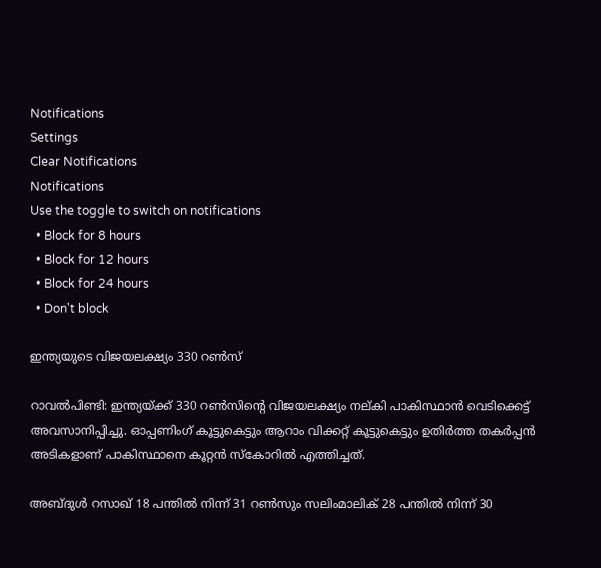Notifications
Settings
Clear Notifications
Notifications
Use the toggle to switch on notifications
  • Block for 8 hours
  • Block for 12 hours
  • Block for 24 hours
  • Don't block

ഇന്ത്യയുടെ വിജയലക്ഷ്യം 330 റണ്‍സ്

റാവല്‍പിണ്ടി: ഇന്ത്യയ്ക്ക് 330 റണ്‍സിന്റെ വിജയലക്ഷ്യം നല്കി പാകിസ്ഥാന്‍ വെടിക്കെട്ട് അവസാനിപ്പിച്ചു. ഓപ്പണിംഗ് കൂട്ടുകെട്ടും ആറാം വിക്കറ്റ് കൂട്ടുകെട്ടും ഉതിര്‍ത്ത തകര്‍പ്പന്‍ അടികളാണ് പാകിസ്ഥാനെ കൂറ്റന്‍ സ്കോറില്‍ എത്തിച്ചത്.

അബ്ദുള്‍ റസാഖ് 18 പന്തില്‍ നിന്ന് 31 റണ്‍സും സലിംമാലിക് 28 പന്തില്‍ നിന്ന് 30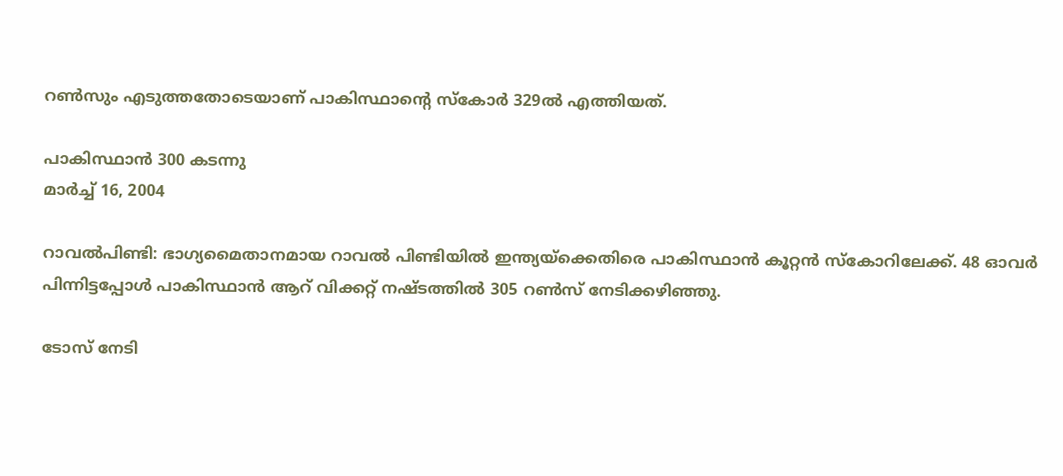റണ്‍സും എടുത്തതോടെയാണ് പാകിസ്ഥാന്റെ സ്കോര്‍ 329ല്‍ എത്തിയത്.

പാകിസ്ഥാന്‍ 300 കടന്നു
മാര്‍ച്ച് 16, 2004

റാവല്‍പിണ്ടി: ഭാഗ്യമൈതാനമായ റാവല്‍ പിണ്ടിയില്‍ ഇന്ത്യയ്ക്കെതിരെ പാകിസ്ഥാന്‍ കൂറ്റന്‍ സ്കോറിലേക്ക്. 48 ഓവര്‍ പിന്നിട്ടപ്പോള്‍ പാകിസ്ഥാന്‍ ആറ് വിക്കറ്റ് നഷ്ടത്തില്‍ 305 റണ്‍സ് നേടിക്കഴിഞ്ഞു.

ടോസ് നേടി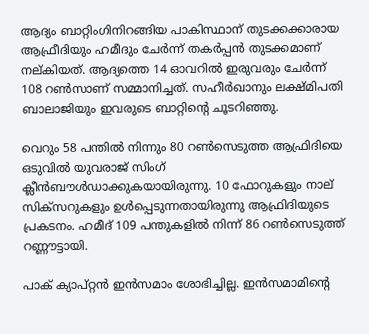ആദ്യം ബാറ്റിംഗിനിറങ്ങിയ പാകിസ്ഥാന് തുടക്കക്കാരായ ആഫ്രീദിയും ഹമീദും ചേര്‍ന്ന് തകര്‍പ്പന്‍ തുടക്കമാണ് നല്കിയത്. ആദ്യത്തെ 14 ഓവറില്‍ ഇരുവരും ചേര്‍ന്ന് 108 റണ്‍സാണ് സമ്മാനിച്ചത്. സഹീര്‍ഖാനും ലക്ഷ്മിപതി ബാലാജിയും ഇവരുടെ ബാറ്റിന്റെ ചൂടറിഞ്ഞു.

വെറും 58 പന്തില്‍ നിന്നും 80 റണ്‍സെടുത്ത ആഫ്രിദിയെ ഒടുവില്‍ യുവരാജ് സിംഗ് ക്ലീന്‍ബൗള്‍ഡാക്കുകയായിരുന്നു. 10 ഫോറുകളും നാല് സിക്സറുകളും ഉള്‍പ്പെടുന്നതായിരുന്നു ആഫ്രിദിയുടെ പ്രകടനം. ഹമീദ് 109 പന്തുകളില്‍ നിന്ന് 86 റണ്‍സെടുത്ത് റണ്ണൗട്ടായി.

പാക് ക്യാപ്റ്റന്‍ ഇന്‍സമാം ശോഭിച്ചില്ല. ഇന്‍സമാമിന്റെ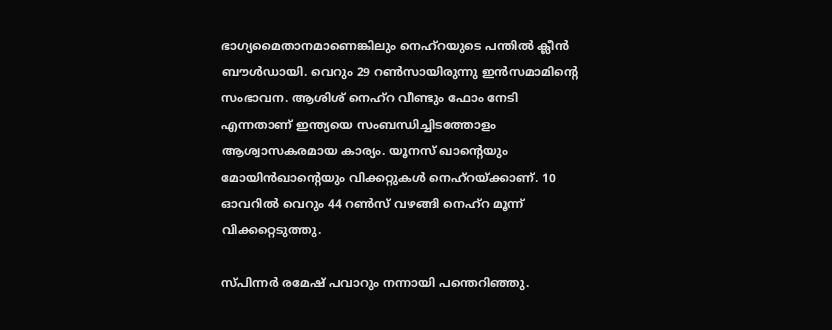ഭാഗ്യമൈതാനമാണെങ്കിലും നെഹ്റയുടെ പന്തില്‍ ക്ലീന്‍ ബൗള്‍ഡായി. വെറും 29 റണ്‍സായിരുന്നു ഇന്‍സമാമിന്റെ സംഭാവന. ആശിശ് നെഹ്റ വീണ്ടും ഫോം നേടി എന്നതാണ് ഇന്ത്യയെ സംബന്ധിച്ചിടത്തോളം ആശ്വാസകരമായ കാര്യം. യൂനസ് ഖാന്റെയും മോയിന്‍ഖാന്റെയും വിക്കറ്റുകള്‍ നെഹ്റയ്ക്കാണ്. 10 ഓവറില്‍ വെറും 44 റണ്‍സ് വഴങ്ങി നെഹ്റ മൂന്ന് വിക്കറ്റെടുത്തു.

സ്പിന്നര്‍ രമേഷ് പവാറും നന്നായി പന്തെറിഞ്ഞു.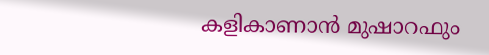കളികാണാന്‍ മുഷാറഫും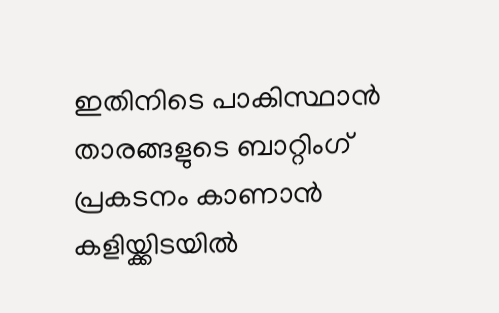ഇതിനിടെ പാകിസ്ഥാന്‍ താരങ്ങളുടെ ബാറ്റിംഗ് പ്രകടനം കാണാന്‍ കളിയ്ക്കിടയില്‍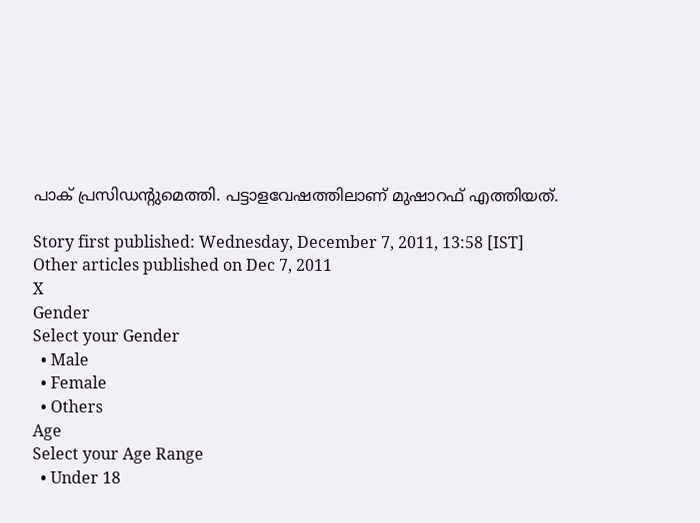പാക് പ്രസിഡന്റുമെത്തി. പട്ടാളവേഷത്തിലാണ് മുഷാറഫ് എത്തിയത്.

Story first published: Wednesday, December 7, 2011, 13:58 [IST]
Other articles published on Dec 7, 2011
X
Gender
Select your Gender
  • Male
  • Female
  • Others
Age
Select your Age Range
  • Under 18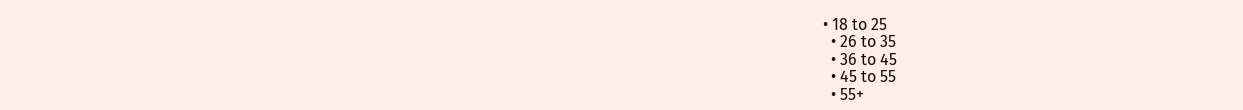• 18 to 25
  • 26 to 35
  • 36 to 45
  • 45 to 55
  • 55+